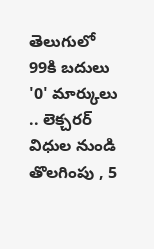తెలుగులో 99కి బదులు '0' మార్కులు .. లెక్చరర్ విధుల నుండి తొలగింపు , 5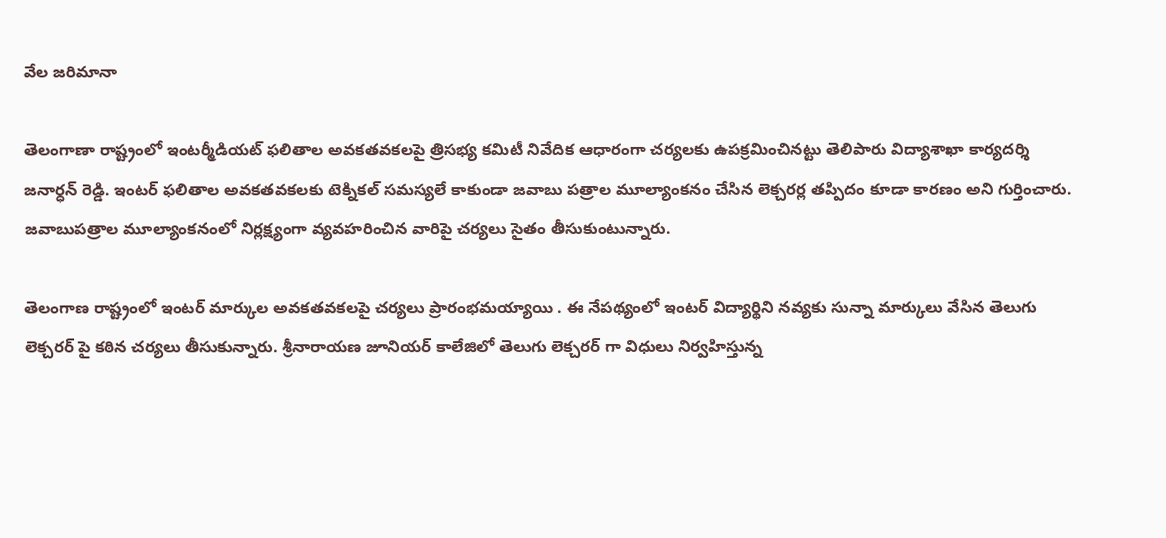వేల జరిమానా

తెలంగాణా రాష్ట్రంలో ఇంటర్మీడియట్ ఫలితాల అవకతవకలపై త్రిసభ్య కమిటీ నివేదిక ఆధారంగా చర్యలకు ఉపక్రమించినట్టు తెలిపారు విద్యాశాఖా కార్యదర్శి జనార్ధన్ రెడ్డి. ఇంటర్ ఫలితాల అవకతవకలకు టెక్నికల్ సమస్యలే కాకుండా జవాబు పత్రాల మూల్యాంకనం చేసిన లెక్చరర్ల తప్పిదం కూడా కారణం అని గుర్తించారు. జవాబుపత్రాల మూల్యాంకనంలో నిర్లక్ష్యంగా వ్యవహరించిన వారిపై చర్యలు సైతం తీసుకుంటున్నారు.

తెలంగాణ రాష్ట్రంలో ఇంటర్ మార్కుల అవకతవకలపై చర్యలు ప్రారంభమయ్యాయి . ఈ నేపథ్యంలో ఇంటర్ విద్యార్థిని నవ్యకు సున్నా మార్కులు వేసిన తెలుగు లెక్చరర్ పై కఠిన చర్యలు తీసుకున్నారు. శ్రీనారాయణ జూనియర్ కాలేజిలో తెలుగు లెక్చరర్ గా విధులు నిర్వహిస్తున్న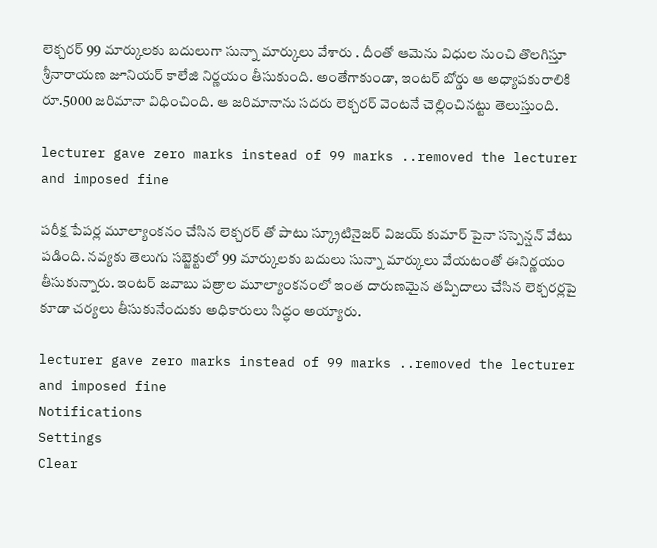లెక్చరర్ 99 మార్కులకు బదులుగా సున్నా మార్కులు వేశారు . దీంతో ఆమెను విధుల నుంచి తొలగిస్తూ శ్రీనారాయణ జూనియర్ కాలేజి నిర్ణయం తీసుకుంది. అంతేగాకుండా, ఇంటర్ బోర్డు ఆ అధ్యాపకురాలికి రూ.5000 జరిమానా విధించింది. ఆ జరిమానాను సదరు లెక్చరర్ వెంటనే చెల్లించినట్టు తెలుస్తుంది.

lecturer gave zero marks instead of 99 marks ..removed the lecturer and imposed fine

పరీక్ష పేపర్ల మూల్యాంకనం చేసిన లెక్చరర్ తో పాటు స్క్రూటినైజర్ విజయ్ కుమార్ పైనా సస్పెన్షన్ వేటు పడింది. నవ్యకు తెలుగు సబ్జెక్టులో 99 మార్కులకు బదులు సున్నా మార్కులు వేయటంతో ఈనిర్ణయం తీసుకున్నారు. ఇంటర్ జవాబు పత్రాల మూల్యాంకనంలో ఇంత దారుణమైన తప్పిదాలు చేసిన లెక్చరర్లపై కూడా చర్యలు తీసుకునేందుకు అధికారులు సిద్ధం అయ్యారు.

lecturer gave zero marks instead of 99 marks ..removed the lecturer and imposed fine
Notifications
Settings
Clear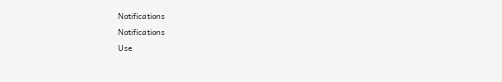Notifications
Notifications
Use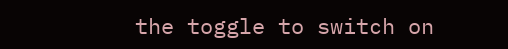the toggle to switch on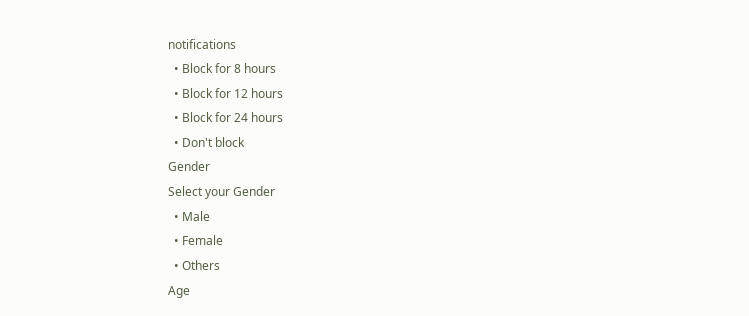notifications
  • Block for 8 hours
  • Block for 12 hours
  • Block for 24 hours
  • Don't block
Gender
Select your Gender
  • Male
  • Female
  • Others
Age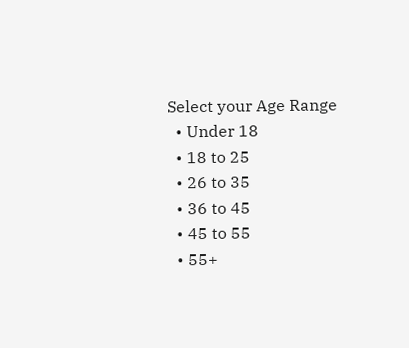Select your Age Range
  • Under 18
  • 18 to 25
  • 26 to 35
  • 36 to 45
  • 45 to 55
  • 55+